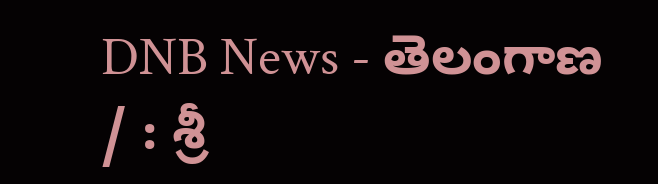DNB News - తెలంగాణ / : శ్రీ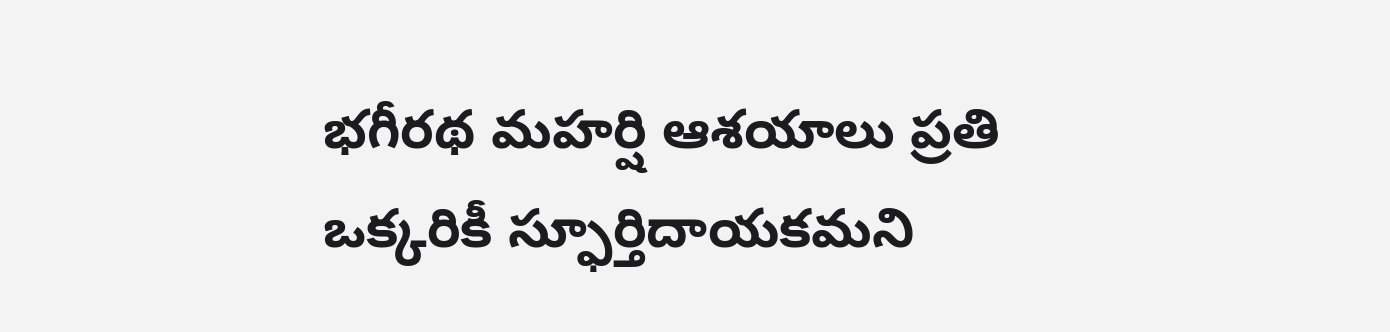భగీరథ మహర్షి ఆశయాలు ప్రతి ఒక్కరికీ స్ఫూర్తిదాయకమని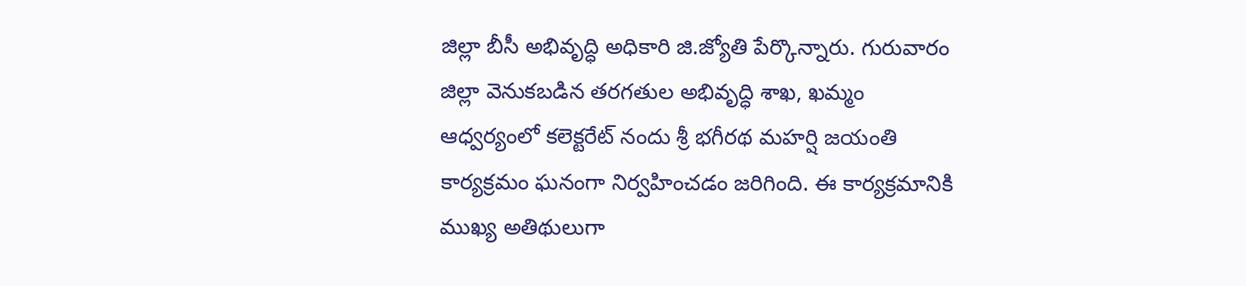జిల్లా బీసీ అభివృద్ధి అధికారి జి.జ్యోతి పేర్కొన్నారు. గురువారం జిల్లా వెనుకబడిన తరగతుల అభివృద్ధి శాఖ, ఖమ్మం ఆధ్వర్యంలో కలెక్టరేట్ నందు శ్రీ భగీరథ మహర్షి జయంతి కార్యక్రమం ఘనంగా నిర్వహించడం జరిగింది. ఈ కార్యక్రమానికి ముఖ్య అతిథులుగా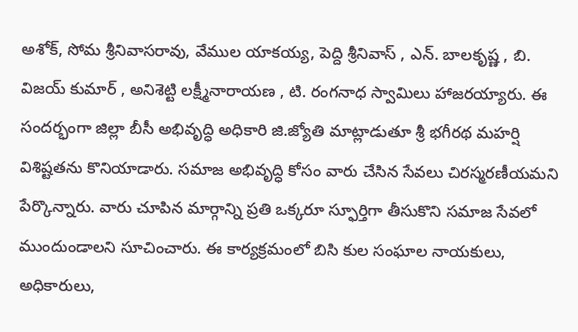అశోక్, సోమ శ్రీనివాసరావు, వేముల యాకయ్య, పెద్ది శ్రీనివాస్ , ఎన్. బాలకృష్ణ , బి. విజయ్ కుమార్ , అనిశెట్టి లక్ష్మీనారాయణ , టి. రంగనాధ స్వామిలు హాజరయ్యారు. ఈ సందర్భంగా జిల్లా బీసీ అభివృద్ధి అధికారి జి.జ్యోతి మాట్లాడుతూ శ్రీ భగీరథ మహర్షి విశిష్టతను కొనియాడారు. సమాజ అభివృద్ధి కోసం వారు చేసిన సేవలు చిరస్మరణీయమని పేర్కొన్నారు. వారు చూపిన మార్గాన్ని ప్రతి ఒక్కరూ స్ఫూర్తిగా తీసుకొని సమాజ సేవలో ముందుండాలని సూచించారు. ఈ కార్యక్రమంలో బిసి కుల సంఘాల నాయకులు, అధికారులు,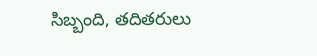సిబ్బంది, తదితరులు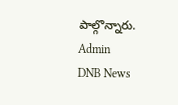పాల్గొన్నారు.
Admin
DNB News